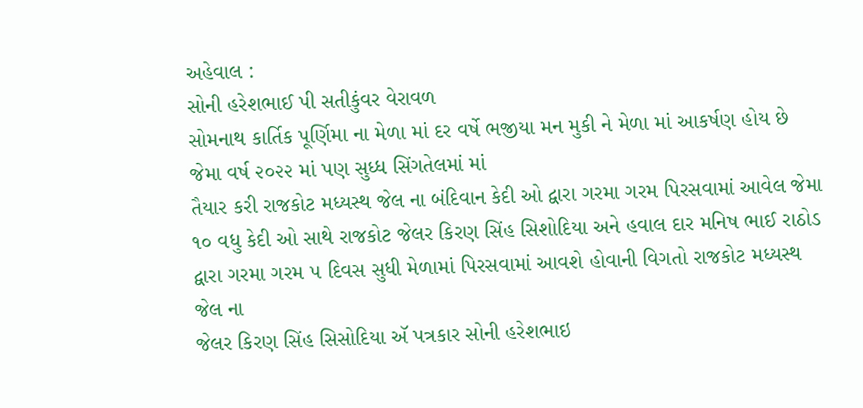અહેવાલ :
સોની હરેશભાઈ પી સતીકુંવર વેરાવળ
સોમનાથ કાર્તિક પૂર્ણિમા ના મેળા માં દર વર્ષે ભજીયા મન મુકી ને મેળા માં આકર્ષણ હોય છે જેમા વર્ષ ૨૦૨૨ માં પણ સુધ્ધ સિંગતેલમાં માં
તૈયાર કરી રાજકોટ મધ્યસ્થ જેલ ના બંદિવાન કેદી ઓ દ્વારા ગરમા ગરમ પિરસવામાં આવેલ જેમા ૧૦ વધુ કેદી ઓ સાથે રાજકોટ જેલર કિરણ સિંહ સિશોદિયા અને હવાલ દાર મનિષ ભાઈ રાઠોડ દ્વારા ગરમા ગરમ ૫ દિવસ સુધી મેળામાં પિરસવામાં આવશે હોવાની વિગતો રાજકોટ મધ્યસ્થ જેલ ના
જેલર કિરણ સિંહ સિસોદિયા ઍ પત્રકાર સોની હરેશભાઇ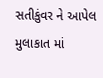સતીકુંવર ને આપેલ મુલાકાત માં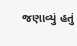જણાવ્યું હતું